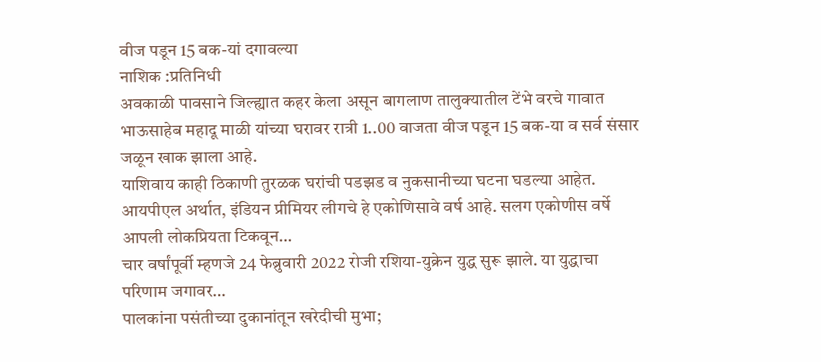वीज पडून 15 बक-यां दगावल्या
नाशिक :प्रतिनिधी
अवकाळी पावसाने जिल्ह्यात कहर केला असून बागलाण तालुक्यातील टेंभे वरचे गावात भाऊसाहेब महादू माळी यांच्या घरावर रात्री 1..00 वाजता वीज पडून 15 बक-या व सर्व संसार जळून खाक झाला आहे.
याशिवाय काही ठिकाणी तुरळक घरांची पडझड व नुकसानीच्या घटना घडल्या आहेत.
आयपीएल अर्थात, इंडियन प्रीमियर लीगचे हे एकोणिसावे वर्ष आहे. सलग एकोणीस वर्षे आपली लोकप्रियता टिकवून…
चार वर्षांपूर्वी म्हणजे 24 फेब्रुवारी 2022 रोजी रशिया-युक्रेन युद्ध सुरू झाले. या युद्धाचा परिणाम जगावर…
पालकांना पसंतीच्या दुकानांतून खरेदीची मुभा;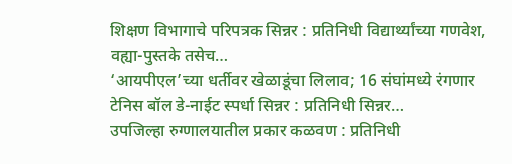शिक्षण विभागाचे परिपत्रक सिन्नर : प्रतिनिधी विद्यार्थ्यांच्या गणवेश, वह्या-पुस्तके तसेच…
‘आयपीएल’च्या धर्तीवर खेळाडूंचा लिलाव; 16 संघांमध्ये रंगणार टेनिस बॉल डे-नाईट स्पर्धा सिन्नर : प्रतिनिधी सिन्नर…
उपजिल्हा रुग्णालयातील प्रकार कळवण : प्रतिनिधी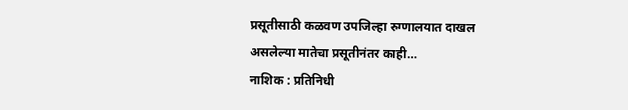प्रसूतीसाठी कळवण उपजिल्हा रुग्णालयात दाखल असलेल्या मातेचा प्रसूतीनंतर काही…
नाशिक : प्रतिनिधी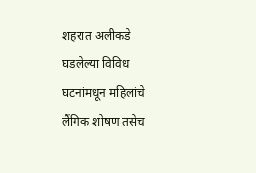शहरात अलीकडे घडलेल्या विविध घटनांमधून महिलांचे लैंगिक शोषण तसेच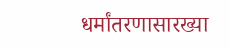धर्मांतरणासारख्या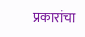प्रकारांचा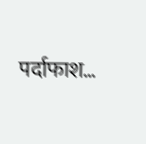पर्दाफाश…